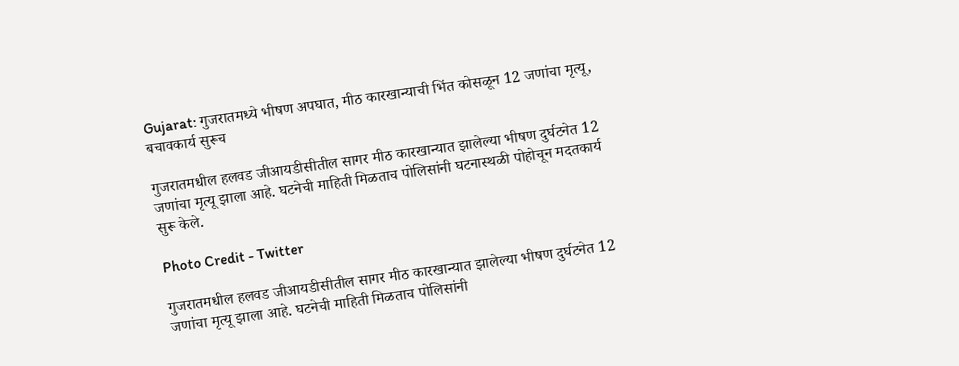Gujarat: गुजरातमध्ये भीषण अपघात, मीठ कारखान्याची भिंत कोसळून 12 जणांचा मृत्यू, बचावकार्य सुरूच

गुजरातमधील हलवड जीआयडीसीतील सागर मीठ कारखान्यात झालेल्या भीषण दुर्घटनेत 12 जणांचा मृत्यू झाला आहे. घटनेची माहिती मिळताच पोलिसांनी घटनास्थळी पोहोचून मदतकार्य सुरू केले.

Photo Credit - Twitter

गुजरातमधील हलवड जीआयडीसीतील सागर मीठ कारखान्यात झालेल्या भीषण दुर्घटनेत 12 जणांचा मृत्यू झाला आहे. घटनेची माहिती मिळताच पोलिसांनी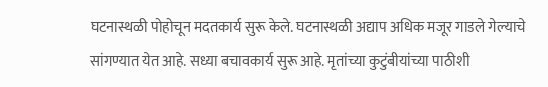घटनास्थळी पोहोचून मदतकार्य सुरू केले. घटनास्थळी अद्याप अधिक मजूर गाडले गेल्याचे सांगण्यात येत आहे. सध्या बचावकार्य सुरू आहे. मृतांच्या कुटुंबीयांच्या पाठीशी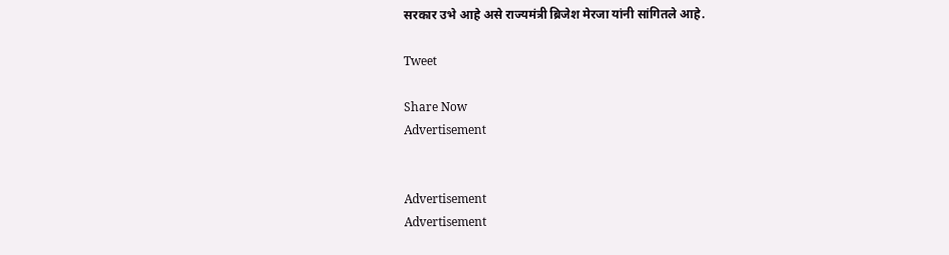सरकार उभे आहे असे राज्यमंत्री ब्रिजेश मेरजा यांनी सांगितले आहे.

Tweet

Share Now
Advertisement


Advertisement
Advertisement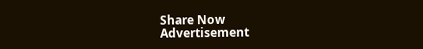Share Now
Advertisement